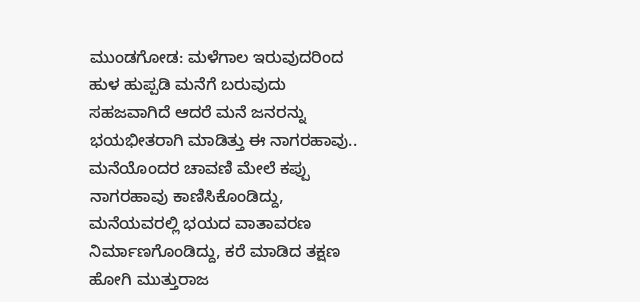ಮುಂಡಗೋಡ: ಮಳೆಗಾಲ ಇರುವುದರಿಂದ ಹುಳ ಹುಪ್ಪಡಿ ಮನೆಗೆ ಬರುವುದು ಸಹಜವಾಗಿದೆ ಆದರೆ ಮನೆ ಜನರನ್ನು ಭಯಭೀತರಾಗಿ ಮಾಡಿತ್ತು ಈ ನಾಗರಹಾವು..
ಮನೆಯೊಂದರ ಚಾವಣಿ ಮೇಲೆ ಕಪ್ಪು ನಾಗರಹಾವು ಕಾಣಿಸಿಕೊಂಡಿದ್ದು, ಮನೆಯವರಲ್ಲಿ ಭಯದ ವಾತಾವರಣ ನಿರ್ಮಾಣಗೊಂಡಿದ್ದು, ಕರೆ ಮಾಡಿದ ತಕ್ಷಣ ಹೋಗಿ ಮುತ್ತುರಾಜ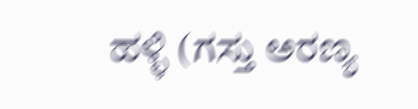ಹಳ್ಳಿ (ಗಸ್ತು ಅರಣ್ಯ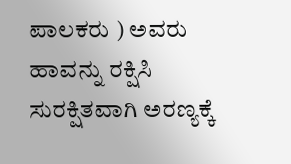ಪಾಲಕರು ) ಅವರು ಹಾವನ್ನು ರಕ್ಷಿಸಿ ಸುರಕ್ಷಿತವಾಗಿ ಅರಣ್ಯಕ್ಕೆ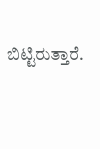ಬಿಟ್ಟಿರುತ್ತಾರೆ.